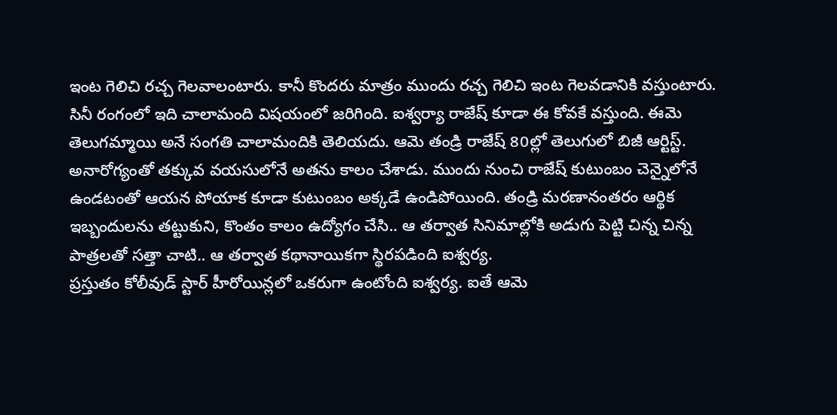ఇంట గెలిచి రచ్చ గెలవాలంటారు. కానీ కొందరు మాత్రం ముందు రచ్చ గెలిచి ఇంట గెలవడానికి వస్తుంటారు. సినీ రంగంలో ఇది చాలామంది విషయంలో జరిగింది. ఐశ్వర్యా రాజేష్ కూడా ఈ కోవకే వస్తుంది. ఈమె తెలుగమ్మాయి అనే సంగతి చాలామందికి తెలియదు. ఆమె తండ్రి రాజేష్ 80ల్లో తెలుగులో బిజీ ఆర్టిస్ట్. అనారోగ్యంతో తక్కువ వయసులోనే అతను కాలం చేశాడు. ముందు నుంచి రాజేష్ కుటుంబం చెన్నైలోనే ఉండటంతో ఆయన పోయాక కూడా కుటుంబం అక్కడే ఉండిపోయింది. తండ్రి మరణానంతరం ఆర్థిక ఇబ్బందులను తట్టుకుని, కొంతం కాలం ఉద్యోగం చేసి.. ఆ తర్వాత సినిమాల్లోకి అడుగు పెట్టి చిన్న చిన్న పాత్రలతో సత్తా చాటి.. ఆ తర్వాత కథానాయికగా స్థిరపడింది ఐశ్వర్య.
ప్రస్తుతం కోలీవుడ్ స్టార్ హీరోయిన్లలో ఒకరుగా ఉంటోంది ఐశ్వర్య. ఐతే ఆమె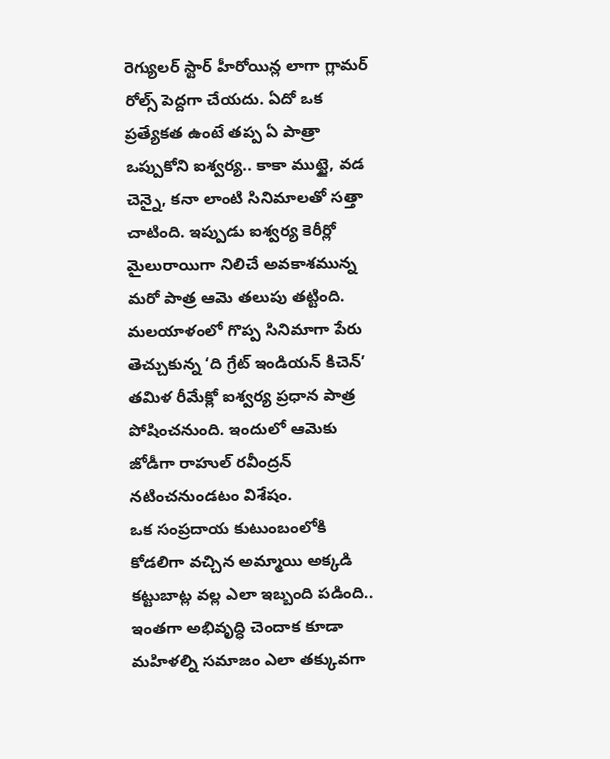రెగ్యులర్ స్టార్ హీరోయిన్ల లాగా గ్లామర్ రోల్స్ పెద్దగా చేయదు. ఏదో ఒక ప్రత్యేకత ఉంటే తప్ప ఏ పాత్రా ఒప్పుకోని ఐశ్వర్య.. కాకా ముట్టై, వడ చెన్నై, కనా లాంటి సినిమాలతో సత్తా చాటింది. ఇప్పుడు ఐశ్వర్య కెరీర్లో మైలురాయిగా నిలిచే అవకాశమున్న మరో పాత్ర ఆమె తలుపు తట్టింది. మలయాళంలో గొప్ప సినిమాగా పేరు తెచ్చుకున్న ‘ది గ్రేట్ ఇండియన్ కిచెన్’ తమిళ రీమేక్లో ఐశ్వర్య ప్రధాన పాత్ర పోషించనుంది. ఇందులో ఆమెకు జోడీగా రాహుల్ రవీంద్రన్ నటించనుండటం విశేషం.
ఒక సంప్రదాయ కుటుంబంలోకి కోడలిగా వచ్చిన అమ్మాయి అక్కడి కట్టుబాట్ల వల్ల ఎలా ఇబ్బంది పడింది.. ఇంతగా అభివృద్ధి చెందాక కూడా మహిళల్ని సమాజం ఎలా తక్కువగా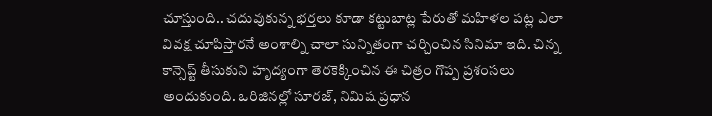చూస్తుంది.. చదువుకున్న భర్తలు కూడా కట్టుబాట్ల పేరుతో మహిళల పట్ల ఎలా వివక్ష చూపిస్తారనే అంశాల్ని చాలా సున్నితంగా చర్చించిన సినిమా ఇది. చిన్న కాన్సెప్ట్ తీసుకుని హృద్యంగా తెరకెక్కించిన ఈ చిత్రం గొప్ప ప్రశంసలు అందుకుంది. ఒరిజినల్లో సూరజ్, నిమిష ప్రధాన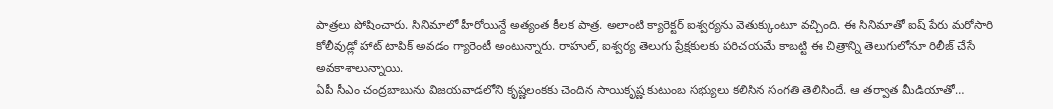పాత్రలు పోషించారు. సినిమాలో హీరోయిన్దే అత్యంత కీలక పాత్ర. అలాంటి క్యారెక్టర్ ఐశ్వర్యను వెతుక్కుంటూ వచ్చింది. ఈ సినిమాతో ఐష్ పేరు మరోసారి కోలీవుడ్లో హాట్ టాపిక్ అవడం గ్యారెంటీ అంటున్నారు. రాహుల్, ఐశ్వర్య తెలుగు ప్రేక్షకులకు పరిచయమే కాబట్టి ఈ చిత్రాన్ని తెలుగులోనూ రిలీజ్ చేసే అవకాశాలున్నాయి.
ఏపీ సీఎం చంద్రబాబును విజయవాడలోని కృష్ణలంకకు చెందిన సాయికృష్ణ కుటుంబ సభ్యులు కలిసిన సంగతి తెలిసిందే. ఆ తర్వాత మీడియాతో…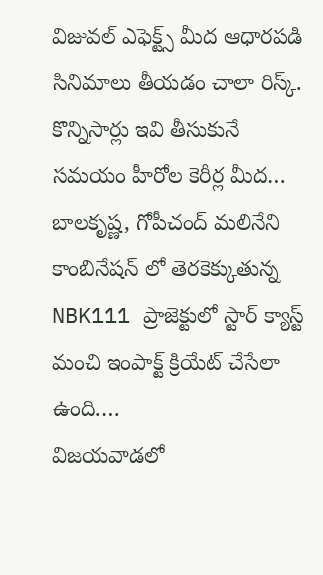విజువల్ ఎఫెక్ట్స్ మీద ఆధారపడి సినిమాలు తీయడం చాలా రిస్క్. కొన్నిసార్లు ఇవి తీసుకునే సమయం హీరోల కెరీర్ల మీద…
బాలకృష్ణ, గోపీచంద్ మలినేని కాంబినేషన్ లో తెరకెక్కుతున్న NBK111 ప్రాజెక్టులో స్టార్ క్యాస్ట్ మంచి ఇంపాక్ట్ క్రియేట్ చేసేలా ఉంది.…
విజయవాడలో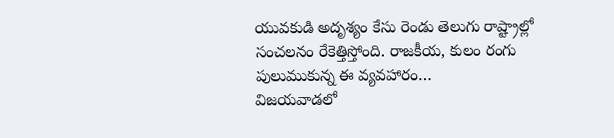యువకుడి అదృశ్యం కేసు రెండు తెలుగు రాష్ట్రాల్లో సంచలనం రేకెత్తిస్తోంది. రాజకీయ, కులం రంగు పులుముకున్న ఈ వ్యవహారం…
విజయవాడలో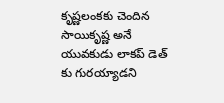కృష్ణలంకకు చెందిన సాయికృష్ణ అనే యువకుడు లాకప్ డెత్ కు గురయ్యాడని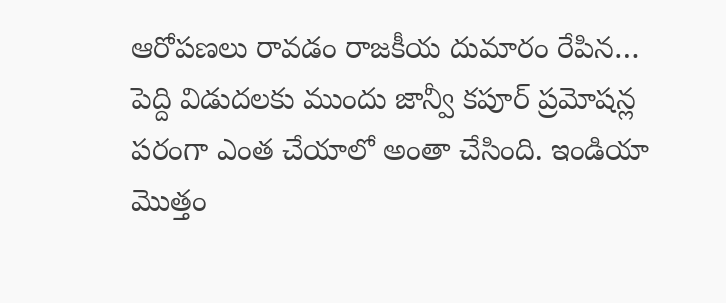ఆరోపణలు రావడం రాజకీయ దుమారం రేపిన…
పెద్ది విడుదలకు ముందు జాన్వీ కపూర్ ప్రమోషన్ల పరంగా ఎంత చేయాలో అంతా చేసింది. ఇండియా మొత్తం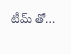టీమ్ తో…